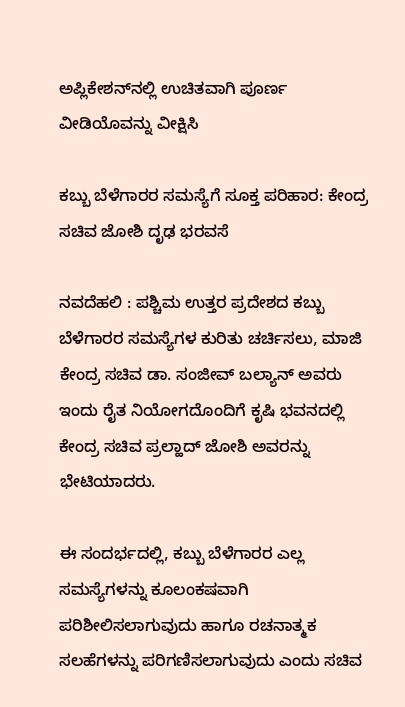ಅಪ್ಲಿಕೇಶನ್‌ನಲ್ಲಿ ಉಚಿತವಾಗಿ ಪೂರ್ಣ ವೀಡಿಯೊವನ್ನು ವೀಕ್ಷಿಸಿ

ಕಬ್ಬು ಬೆಳೆಗಾರರ ಸಮಸ್ಯೆಗೆ ಸೂಕ್ತ ಪರಿಹಾರ: ಕೇಂದ್ರ ಸಚಿವ ಜೋಶಿ ದೃಢ ಭರವಸೆ

ನವದೆಹಲಿ : ಪಶ್ಚಿಮ ಉತ್ತರ ಪ್ರದೇಶದ ಕಬ್ಬು ಬೆಳೆಗಾರರ ಸಮಸ್ಯೆಗಳ ಕುರಿತು ಚರ್ಚಿಸಲು, ಮಾಜಿ ಕೇಂದ್ರ ಸಚಿವ ಡಾ. ಸಂಜೀವ್ ಬಲ್ಯಾನ್ ಅವರು ಇಂದು ರೈತ ನಿಯೋಗದೊಂದಿಗೆ ಕೃಷಿ ಭವನದಲ್ಲಿ ಕೇಂದ್ರ ಸಚಿವ ಪ್ರಲ್ಹಾದ್ ಜೋಶಿ ಅವರನ್ನು ಭೇಟಿಯಾದರು.

ಈ ಸಂದರ್ಭದಲ್ಲಿ, ಕಬ್ಬು ಬೆಳೆಗಾರರ ಎಲ್ಲ ಸಮಸ್ಯೆಗಳನ್ನು ಕೂಲಂಕಷವಾಗಿ ಪರಿಶೀಲಿಸಲಾಗುವುದು ಹಾಗೂ ರಚನಾತ್ಮಕ ಸಲಹೆಗಳನ್ನು ಪರಿಗಣಿಸಲಾಗುವುದು ಎಂದು ಸಚಿವ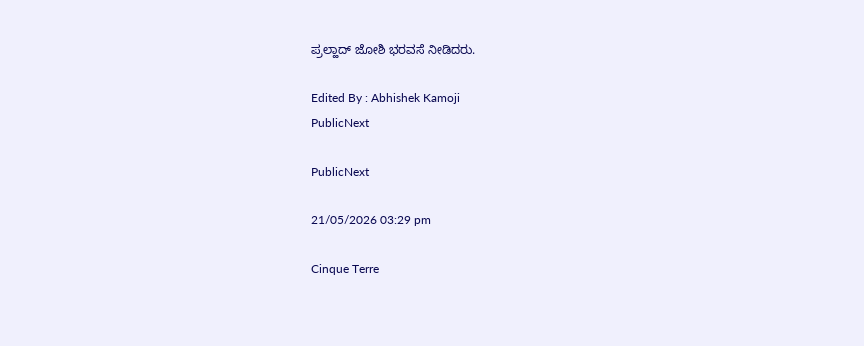ಪ್ರಲ್ಹಾದ್ ಜೋಶಿ ಭರವಸೆ ನೀಡಿದರು.

Edited By : Abhishek Kamoji
PublicNext

PublicNext

21/05/2026 03:29 pm

Cinque Terre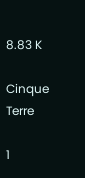8.83 K

Cinque Terre

1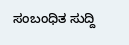ಸಂಬಂಧಿತ ಸುದ್ದಿ